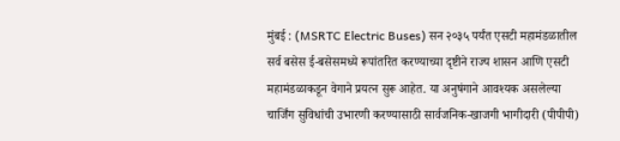मुंबई : (MSRTC Electric Buses) सन २०३५ पर्यंत एसटी महामंडळातील सर्व बसेस ई-बसेसमध्ये रूपांतरित करण्याच्या दृष्टीने राज्य शासन आणि एसटी महामंडळाकडून वेगाने प्रयत्न सुरू आहेत. या अनुषंगाने आवश्यक असलेल्या चार्जिंग सुविधांची उभारणी करण्यासाठी सार्वजनिक-खाजगी भागीदारी (पीपीपी)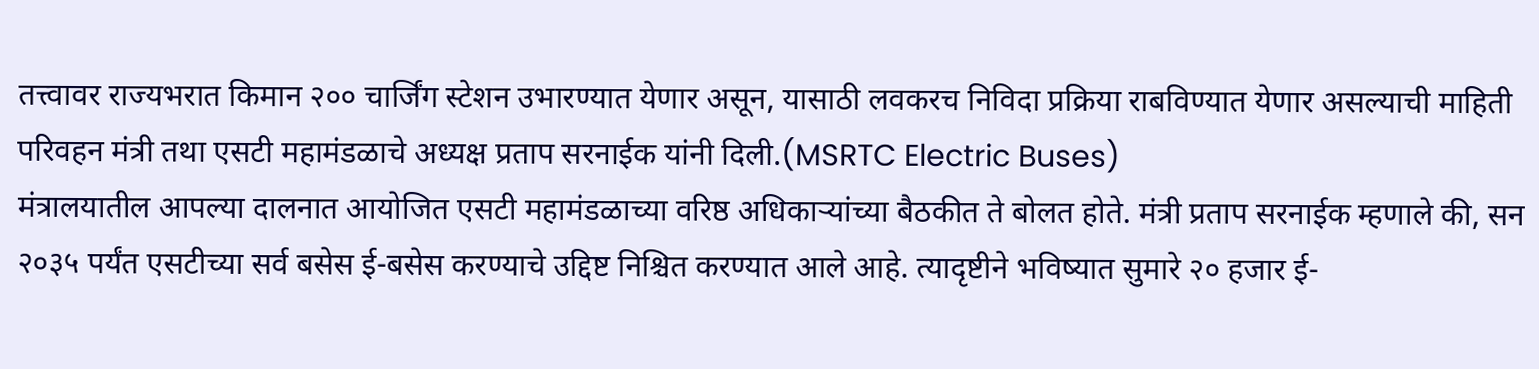तत्त्वावर राज्यभरात किमान २०० चार्जिंग स्टेशन उभारण्यात येणार असून, यासाठी लवकरच निविदा प्रक्रिया राबविण्यात येणार असल्याची माहिती परिवहन मंत्री तथा एसटी महामंडळाचे अध्यक्ष प्रताप सरनाईक यांनी दिली.(MSRTC Electric Buses)
मंत्रालयातील आपल्या दालनात आयोजित एसटी महामंडळाच्या वरिष्ठ अधिकाऱ्यांच्या बैठकीत ते बोलत होते. मंत्री प्रताप सरनाईक म्हणाले की, सन २०३५ पर्यंत एसटीच्या सर्व बसेस ई-बसेस करण्याचे उद्दिष्ट निश्चित करण्यात आले आहे. त्यादृष्टीने भविष्यात सुमारे २० हजार ई-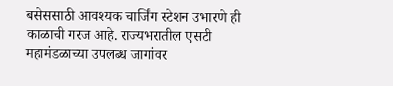बसेससाठी आवश्यक चार्जिंग स्टेशन उभारणे ही काळाची गरज आहे. राज्यभरातील एसटी महामंडळाच्या उपलब्ध जागांवर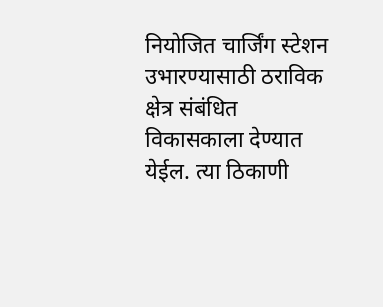नियोजित चार्जिंग स्टेशन उभारण्यासाठी ठराविक क्षेत्र संबंधित विकासकाला देण्यात येईल. त्या ठिकाणी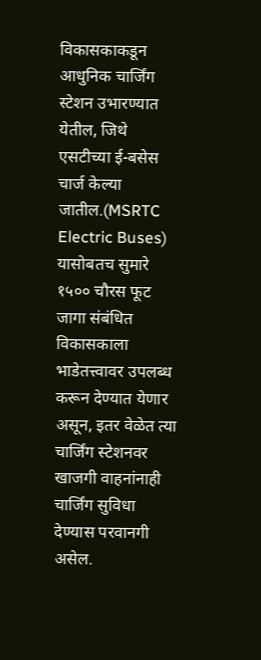विकासकाकडून आधुनिक चार्जिंग स्टेशन उभारण्यात येतील, जिथे एसटीच्या ई-बसेस चार्ज केल्या जातील.(MSRTC Electric Buses)
यासोबतच सुमारे १५०० चौरस फूट जागा संबंधित विकासकाला भाडेतत्त्वावर उपलब्ध करून देण्यात येणार असून, इतर वेळेत त्या चार्जिंग स्टेशनवर खाजगी वाहनांनाही चार्जिंग सुविधा देण्यास परवानगी असेल.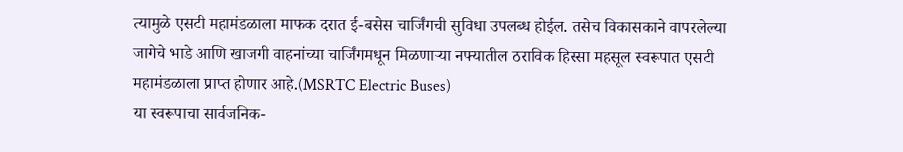त्यामुळे एसटी महामंडळाला माफक दरात ई-बसेस चार्जिंगची सुविधा उपलब्ध होईल. तसेच विकासकाने वापरलेल्या जागेचे भाडे आणि खाजगी वाहनांच्या चार्जिंगमधून मिळणाऱ्या नफ्यातील ठराविक हिस्सा महसूल स्वरूपात एसटी महामंडळाला प्राप्त होणार आहे.(MSRTC Electric Buses)
या स्वरूपाचा सार्वजनिक-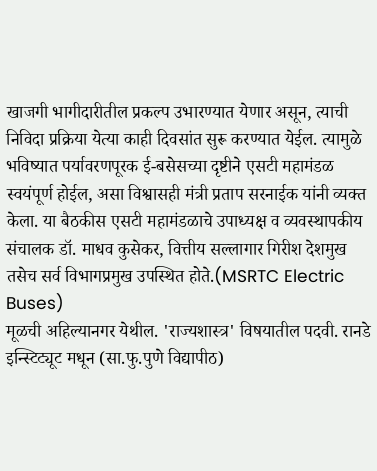खाजगी भागीदारीतील प्रकल्प उभारण्यात येणार असून, त्याची निविदा प्रक्रिया येत्या काही दिवसांत सुरू करण्यात येईल. त्यामुळे भविष्यात पर्यावरणपूरक ई-बसेसच्या दृष्टीने एसटी महामंडळ स्वयंपूर्ण होईल, असा विश्वासही मंत्री प्रताप सरनाईक यांनी व्यक्त केला. या बैठकीस एसटी महामंडळाचे उपाध्यक्ष व व्यवस्थापकीय संचालक डॉ. माधव कुसेकर, वित्तीय सल्लागार गिरीश देशमुख तसेच सर्व विभागप्रमुख उपस्थित होते.(MSRTC Electric Buses)
मूळची अहिल्यानगर येथील. 'राज्यशास्त्र' विषयातील पदवी. रानडे इन्स्टिट्यूट मधून (सा.फु.पुणे विद्यापीठ)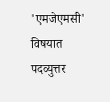'एमजेएमसी' विषयात पदव्युत्तर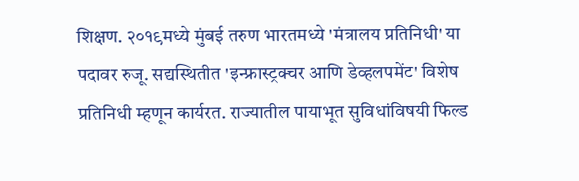शिक्षण. २०१९मध्ये मुंबई तरुण भारतमध्ये 'मंत्रालय प्रतिनिधी' या पदावर रुजू. सद्यस्थितीत 'इन्फ्रास्ट्रक्चर आणि डेव्हलपमेंट' विशेष प्रतिनिधी म्हणून कार्यरत. राज्यातील पायाभूत सुविधांविषयी फिल्ड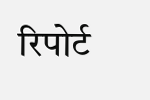रिपोर्ट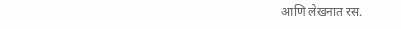आणि लेखनात रस.